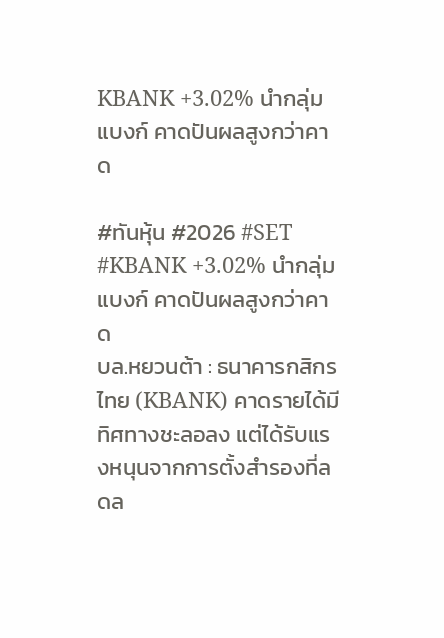KBANK +3.02% นำกลุ่มแบงก์ คาดปันผลสูงกว่าคาด

#ทันหุ้น #2026 #SET #KBANK +3.02% นำกลุ่มแบงก์ คาดปันผลสูงกว่าคาด
บล.หยวนต้า : ธนาคารกสิกรไทย (KBANK) คาดรายได้มีทิศทางชะลอลง แต่ได้รับแรงหนุนจากการตั้งสำรองที่ลดล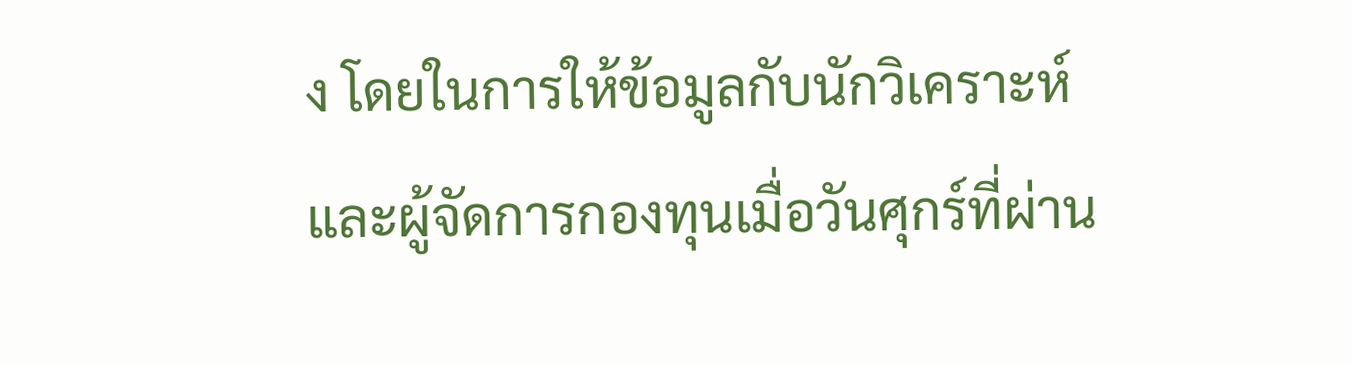ง โดยในการให้ข้อมูลกับนักวิเคราะห์และผู้จัดการกองทุนเมื่อวันศุกร์ที่ผ่าน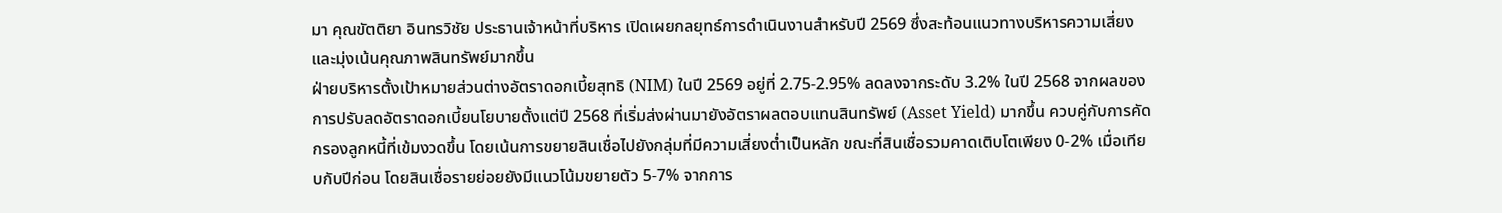มา คุณขัตติยา อินทรวิชัย ประธานเจ้าหน้าที่บริหาร เปิดเผยกลยุทธ์การดำเนินงานสำหรับปี 2569 ซึ่งสะท้อนแนวทางบริหารความเสี่ยงและมุ่งเน้นคุณภาพสินทรัพย์มากขึ้น
ฝ่ายบริหารตั้งเป้าหมายส่วนต่างอัตราดอกเบี้ยสุทธิ (NIM) ในปี 2569 อยู่ที่ 2.75-2.95% ลดลงจากระดับ 3.2% ในปี 2568 จากผลของการปรับลดอัตราดอกเบี้ยนโยบายตั้งแต่ปี 2568 ที่เริ่มส่งผ่านมายังอัตราผลตอบแทนสินทรัพย์ (Asset Yield) มากขึ้น ควบคู่กับการคัดกรองลูกหนี้ที่เข้มงวดขึ้น โดยเน้นการขยายสินเชื่อไปยังกลุ่มที่มีความเสี่ยงต่ำเป็นหลัก ขณะที่สินเชื่อรวมคาดเติบโตเพียง 0-2% เมื่อเทียบกับปีก่อน โดยสินเชื่อรายย่อยยังมีแนวโน้มขยายตัว 5-7% จากการ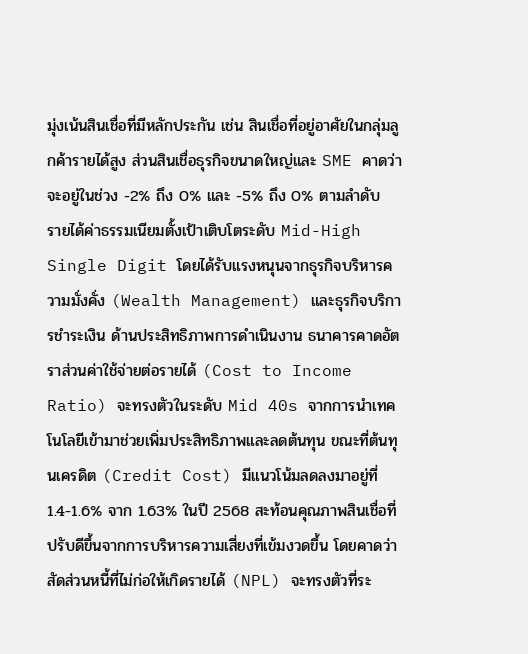มุ่งเน้นสินเชื่อที่มีหลักประกัน เช่น สินเชื่อที่อยู่อาศัยในกลุ่มลูกค้ารายได้สูง ส่วนสินเชื่อธุรกิจขนาดใหญ่และ SME คาดว่าจะอยู่ในช่วง -2% ถึง 0% และ -5% ถึง 0% ตามลำดับ
รายได้ค่าธรรมเนียมตั้งเป้าเติบโตระดับ Mid-High Single Digit โดยได้รับแรงหนุนจากธุรกิจบริหารความมั่งคั่ง (Wealth Management) และธุรกิจบริการชำระเงิน ด้านประสิทธิภาพการดำเนินงาน ธนาคารคาดอัตราส่วนค่าใช้จ่ายต่อรายได้ (Cost to Income Ratio) จะทรงตัวในระดับ Mid 40s จากการนำเทคโนโลยีเข้ามาช่วยเพิ่มประสิทธิภาพและลดต้นทุน ขณะที่ต้นทุนเครดิต (Credit Cost) มีแนวโน้มลดลงมาอยู่ที่ 1.4-1.6% จาก 1.63% ในปี 2568 สะท้อนคุณภาพสินเชื่อที่ปรับดีขึ้นจากการบริหารความเสี่ยงที่เข้มงวดขึ้น โดยคาดว่าสัดส่วนหนี้ที่ไม่ก่อให้เกิดรายได้ (NPL) จะทรงตัวที่ระ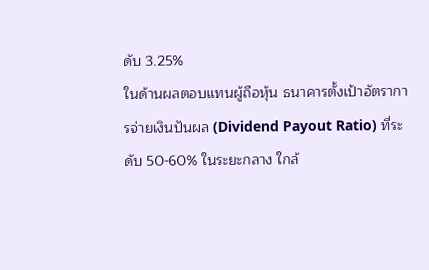ดับ 3.25%
ในด้านผลตอบแทนผู้ถือหุ้น ธนาคารตั้งเป้าอัตราการจ่ายเงินปันผล (Dividend Payout Ratio) ที่ระดับ 50-60% ในระยะกลาง ใกล้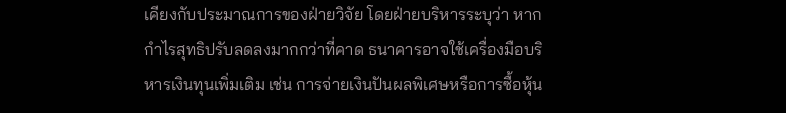เคียงกับประมาณการของฝ่ายวิจัย โดยฝ่ายบริหารระบุว่า หากกำไรสุทธิปรับลดลงมากกว่าที่คาด ธนาคารอาจใช้เครื่องมือบริหารเงินทุนเพิ่มเติม เช่น การจ่ายเงินปันผลพิเศษหรือการซื้อหุ้น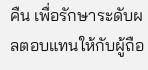คืน เพื่อรักษาระดับผลตอบแทนให้กับผู้ถือ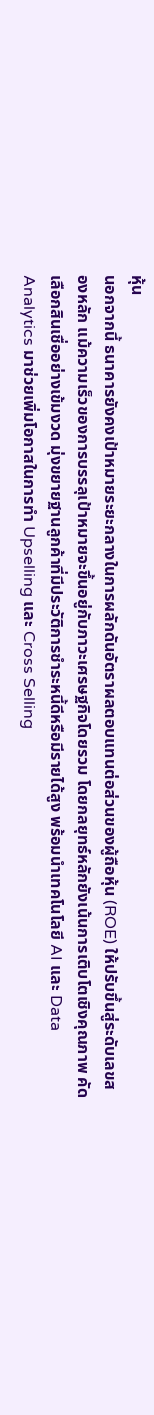หุ้น
นอกจากนี้ ธนาคารยังคงเป้าหมายระยะกลางในการผลักดันอัตราผลตอบแทนต่อส่วนของผู้ถือหุ้น (ROE) ให้ปรับขึ้นสู่ระดับเลขสองหลัก แม้ความเร็วของการบรรลุเป้าหมายจะขึ้นอยู่กับภาวะเศรษฐกิจโดยรวม โดยกลยุทธ์หลักยังเน้นการเติบโตเชิงคุณภาพ คัดเลือกสินเชื่ออย่างเข้มงวด มุ่งขยายฐานลูกค้าที่มีประวัติการชำระหนี้ดีหรือมีรายได้สูง พร้อมนำเทคโนโลยี AI และ Data Analytics มาช่วยเพิ่มโอกาสในการทำ Upselling และ Cross Selling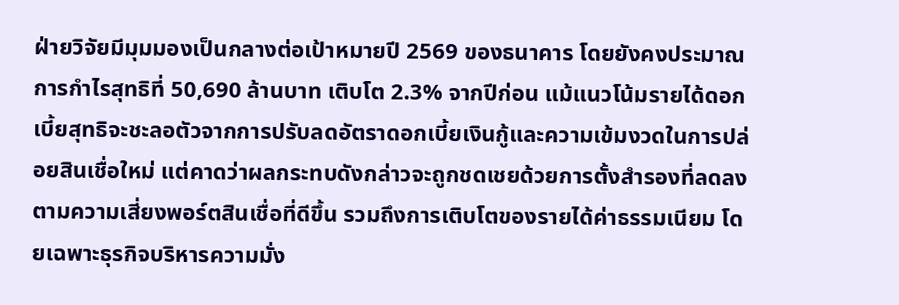ฝ่ายวิจัยมีมุมมองเป็นกลางต่อเป้าหมายปี 2569 ของธนาคาร โดยยังคงประมาณการกำไรสุทธิที่ 50,690 ล้านบาท เติบโต 2.3% จากปีก่อน แม้แนวโน้มรายได้ดอกเบี้ยสุทธิจะชะลอตัวจากการปรับลดอัตราดอกเบี้ยเงินกู้และความเข้มงวดในการปล่อยสินเชื่อใหม่ แต่คาดว่าผลกระทบดังกล่าวจะถูกชดเชยด้วยการตั้งสำรองที่ลดลงตามความเสี่ยงพอร์ตสินเชื่อที่ดีขึ้น รวมถึงการเติบโตของรายได้ค่าธรรมเนียม โดยเฉพาะธุรกิจบริหารความมั่ง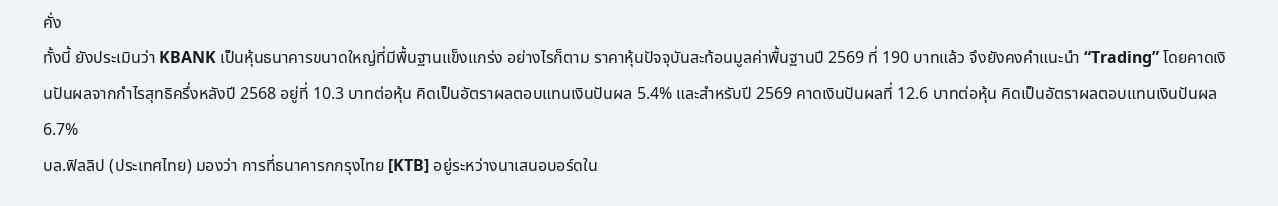คั่ง
ทั้งนี้ ยังประเมินว่า KBANK เป็นหุ้นธนาคารขนาดใหญ่ที่มีพื้นฐานแข็งแกร่ง อย่างไรก็ตาม ราคาหุ้นปัจจุบันสะท้อนมูลค่าพื้นฐานปี 2569 ที่ 190 บาทแล้ว จึงยังคงคำแนะนำ “Trading” โดยคาดเงินปันผลจากกำไรสุทธิครึ่งหลังปี 2568 อยู่ที่ 10.3 บาทต่อหุ้น คิดเป็นอัตราผลตอบแทนเงินปันผล 5.4% และสำหรับปี 2569 คาดเงินปันผลที่ 12.6 บาทต่อหุ้น คิดเป็นอัตราผลตอบแทนเงินปันผล 6.7%
บล.ฟิลลิป (ประเทศไทย) มองว่า การที่ธนาคารกกรุงไทย [KTB] อยู่ระหว่างนาเสนอบอร์ดใน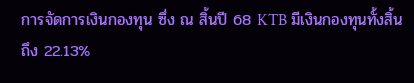การจัดการเงินกองทุน ซึ่ง ณ สิ้นปี 68 KTB มีเงินกองทุนทั้งสิ้นถึง 22.13%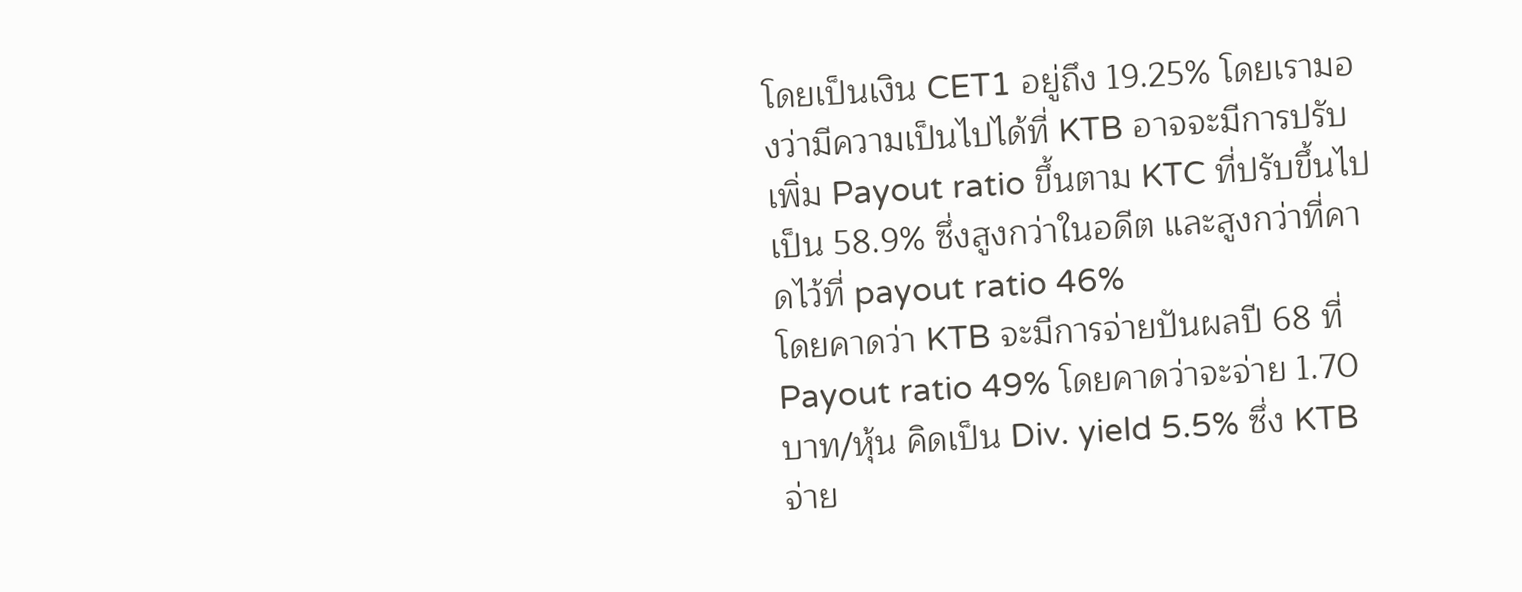โดยเป็นเงิน CET1 อยู่ถึง 19.25% โดยเรามองว่ามีความเป็นไปได้ที่ KTB อาจจะมีการปรับเพิ่ม Payout ratio ขึ้นตาม KTC ที่ปรับขึ้นไปเป็น 58.9% ซึ่งสูงกว่าในอดีต และสูงกว่าที่คาดไว้ที่ payout ratio 46%
โดยคาดว่า KTB จะมีการจ่ายปันผลปี 68 ที่ Payout ratio 49% โดยคาดว่าจะจ่าย 1.70 บาท/หุ้น คิดเป็น Div. yield 5.5% ซึ่ง KTB จ่าย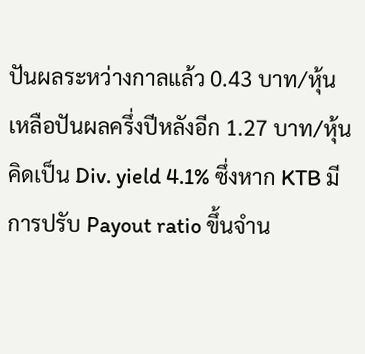ปันผลระหว่างกาลแล้ว 0.43 บาท/หุ้น เหลือปันผลครึ่งปีหลังอีก 1.27 บาท/หุ้น คิดเป็น Div. yield 4.1% ซึ่งหาก KTB มีการปรับ Payout ratio ขึ้นจำน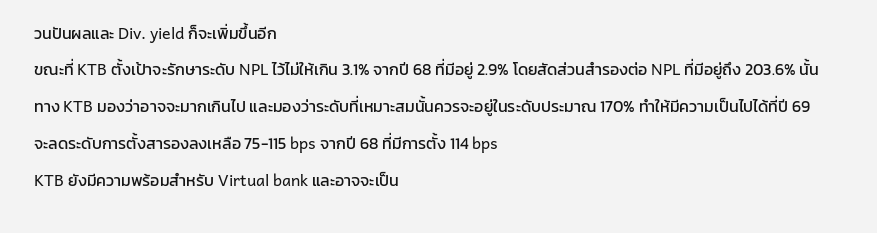วนปันผลและ Div. yield ก็จะเพิ่มขึ้นอีก
ขณะที่ KTB ตั้งเป้าจะรักษาระดับ NPL ไว้ไม่ให้เกิน 3.1% จากปี 68 ที่มีอยู่ 2.9% โดยสัดส่วนสำรองต่อ NPL ที่มีอยู่ถึง 203.6% นั้นทาง KTB มองว่าอาจจะมากเกินไป และมองว่าระดับที่เหมาะสมนั้นควรจะอยู่ในระดับประมาณ 170% ทำให้มีความเป็นไปได้ที่ปี 69 จะลดระดับการตั้งสารองลงเหลือ 75-115 bps จากปี 68 ที่มีการตั้ง 114 bps
KTB ยังมีความพร้อมสำหรับ Virtual bank และอาจจะเป็น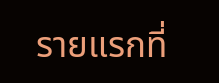รายแรกที่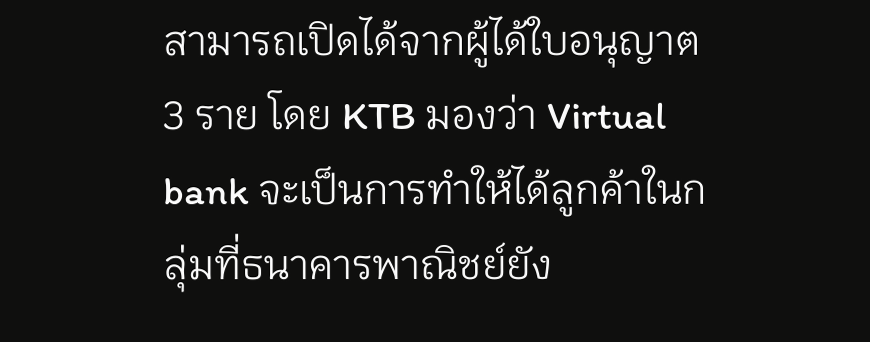สามารถเปิดได้จากผู้ได้ใบอนุญาต 3 ราย โดย KTB มองว่า Virtual bank จะเป็นการทำให้ได้ลูกค้าในกลุ่มที่ธนาคารพาณิชย์ยัง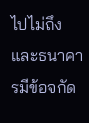ไปไม่ถึง และธนาคารมีข้อจกัด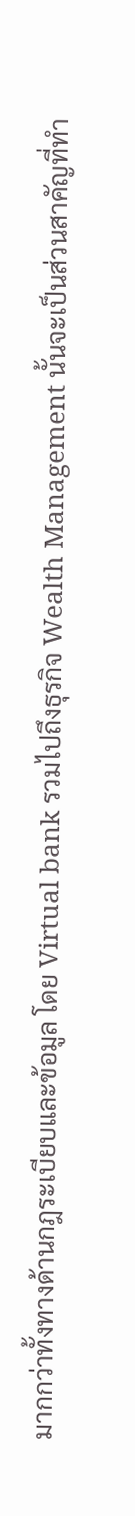มากกว่าทั้งทางด้านกฎระเบียบและข้อมูล โดย Virtual bank รวมไปถึงธุรกิจ Wealth Management นั้นจะเป็นส่วนสาคัญที่ทำ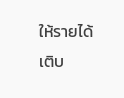ให้รายได้เติบ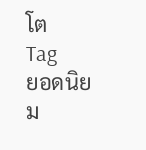โต
Tag
ยอดนิยม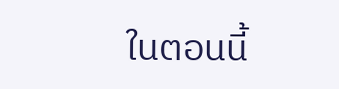ในตอนนี้